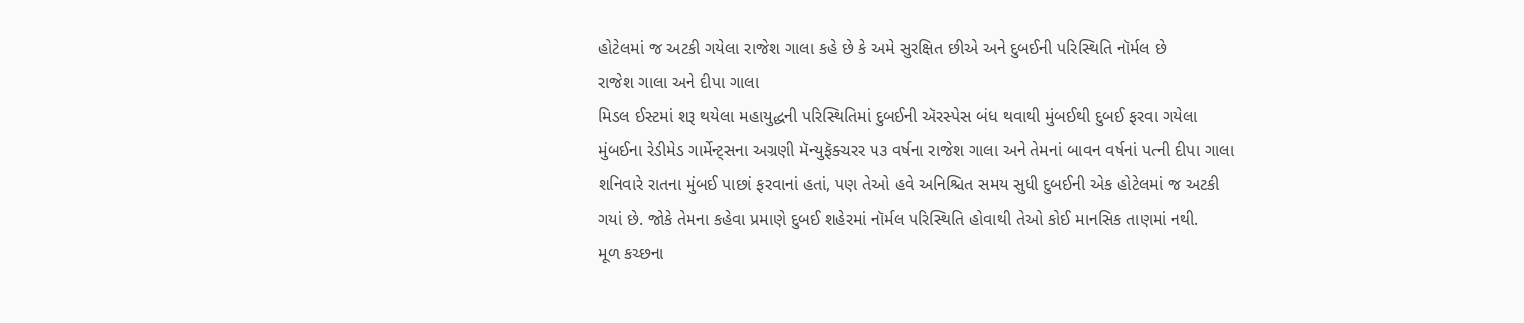હોટેલમાં જ અટકી ગયેલા રાજેશ ગાલા કહે છે કે અમે સુરક્ષિત છીએ અને દુબઈની પરિસ્થિતિ નૉર્મલ છે
રાજેશ ગાલા અને દીપા ગાલા
મિડલ ઈસ્ટમાં શરૂ થયેલા મહાયુદ્ધની પરિસ્થિતિમાં દુબઈની ઍરસ્પેસ બંધ થવાથી મુંબઈથી દુબઈ ફરવા ગયેલા મુંબઈના રેડીમેડ ગાર્મેન્ટ્સના અગ્રણી મૅન્યુફૅક્ચરર ૫૩ વર્ષના રાજેશ ગાલા અને તેમનાં બાવન વર્ષનાં પત્ની દીપા ગાલા શનિવારે રાતના મુંબઈ પાછાં ફરવાનાં હતાં, પણ તેઓ હવે અનિશ્ચિત સમય સુધી દુબઈની એક હોટેલમાં જ અટકી ગયાં છે. જોકે તેમના કહેવા પ્રમાણે દુબઈ શહેરમાં નૉર્મલ પરિસ્થિતિ હોવાથી તેઓ કોઈ માનસિક તાણમાં નથી.
મૂળ કચ્છના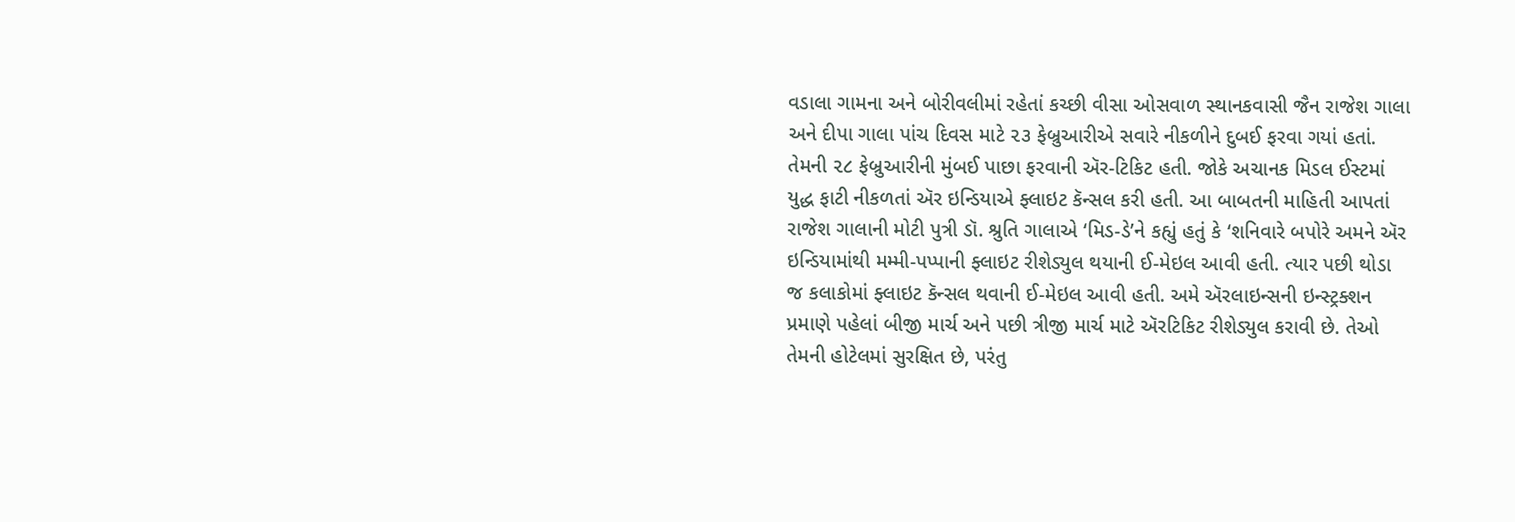વડાલા ગામના અને બોરીવલીમાં રહેતાં કચ્છી વીસા ઓસવાળ સ્થાનકવાસી જૈન રાજેશ ગાલા અને દીપા ગાલા પાંચ દિવસ માટે ૨૩ ફેબ્રુઆરીએ સવારે નીકળીને દુબઈ ફરવા ગયાં હતાં. તેમની ૨૮ ફેબ્રુઆરીની મુંબઈ પાછા ફરવાની ઍર-ટિકિટ હતી. જોકે અચાનક મિડલ ઈસ્ટમાં યુદ્ધ ફાટી નીકળતાં ઍર ઇન્ડિયાએ ફ્લાઇટ કૅન્સલ કરી હતી. આ બાબતની માહિતી આપતાં રાજેશ ગાલાની મોટી પુત્રી ડૉ. શ્રુતિ ગાલાએ ‘મિડ-ડે’ને કહ્યું હતું કે ‘શનિવારે બપોરે અમને ઍર ઇન્ડિયામાંથી મમ્મી-પપ્પાની ફ્લાઇટ રીશેડ્યુલ થયાની ઈ-મેઇલ આવી હતી. ત્યાર પછી થોડા જ કલાકોમાં ફ્લાઇટ કૅન્સલ થવાની ઈ-મેઇલ આવી હતી. અમે ઍરલાઇન્સની ઇન્સ્ટ્રક્શન પ્રમાણે પહેલાં બીજી માર્ચ અને પછી ત્રીજી માર્ચ માટે ઍરટિકિટ રીશેડ્યુલ કરાવી છે. તેઓ તેમની હોટેલમાં સુરક્ષિત છે, પરંતુ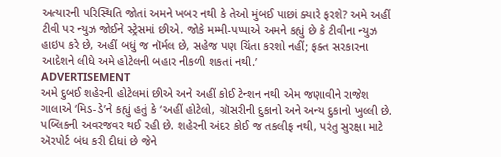અત્યારની પરિસ્થિતિ જોતાં અમને ખબર નથી કે તેઓ મુંબઈ પાછાં ક્યારે ફરશે? અમે અહીં ટીવી પર ન્યુઝ જોઈને સ્ટ્રેસમાં છીએ. જોકે મમ્મી-પપ્પાએ અમને કહ્યું છે કે ટીવીના ન્યુઝ હાઇપ કરે છે, અહીં બધું જ નૉર્મલ છે, સહેજ પણ ચિંતા કરશો નહીં; ફક્ત સરકારના આદેશને લીધે અમે હોટેલની બહાર નીકળી શકતાં નથી.’
ADVERTISEMENT
અમે દુબઈ શહેરની હોટેલમાં છીએ અને અહીં કોઈ ટેન્શન નથી એમ જણાવીને રાજેશ ગાલાએ ‘મિડ-ડે’ને કહ્યું હતું કે ‘અહીં હોટેલો, ગ્રૉસરીની દુકાનો અને અન્ય દુકાનો ખુલ્લી છે. પબ્લિકની અવરજવર થઈ રહી છે. શહેરની અંદર કોઈ જ તકલીફ નથી, પરંતુ સુરક્ષા માટે ઍરપોર્ટ બંધ કરી દીધાં છે જેને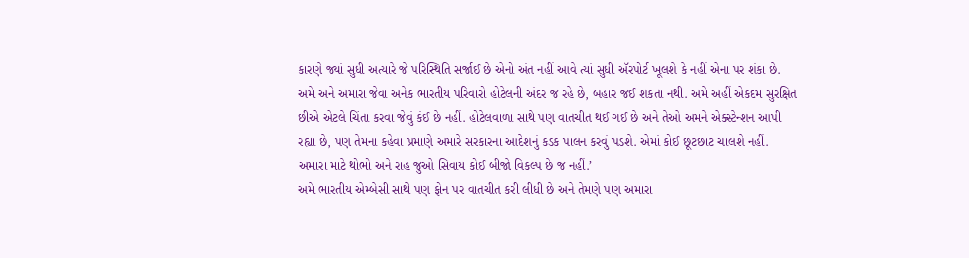કારણે જ્યાં સુધી અત્યારે જે પરિસ્થિતિ સર્જાઈ છે એનો અંત નહીં આવે ત્યાં સુધી ઍરપોર્ટ ખૂલશે કે નહીં એના પર શંકા છે. અમે અને અમારા જેવા અનેક ભારતીય પરિવારો હોટેલની અંદર જ રહે છે, બહાર જઈ શકતા નથી. અમે અહીં એકદમ સુરક્ષિત છીએ એટલે ચિંતા કરવા જેવું કંઈ છે નહીં. હોટેલવાળા સાથે પણ વાતચીત થઈ ગઈ છે અને તેઓ અમને એક્સ્ટેન્શન આપી રહ્યા છે, પણ તેમના કહેવા પ્રમાણે અમારે સરકારના આદેશનું કડક પાલન કરવું પડશે. એમાં કોઈ છૂટછાટ ચાલશે નહીં. અમારા માટે થોભો અને રાહ જુઓ સિવાય કોઈ બીજો વિકલ્પ છે જ નહીં.’
અમે ભારતીય એમ્બેસી સાથે પણ ફોન પર વાતચીત કરી લીધી છે અને તેમણે પણ અમારા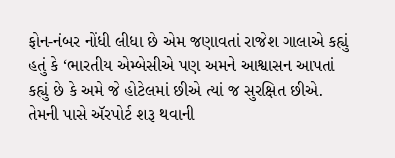ફોન-નંબર નોંધી લીધા છે એમ જણાવતાં રાજેશ ગાલાએ કહ્યું હતું કે ‘ભારતીય એમ્બેસીએ પણ અમને આશ્વાસન આપતાં કહ્યું છે કે અમે જે હોટેલમાં છીએ ત્યાં જ સુરક્ષિત છીએ. તેમની પાસે ઍરપોર્ટ શરૂ થવાની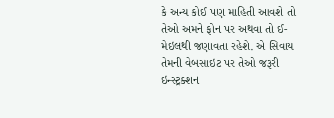કે અન્ય કોઈ પણ માહિતી આવશે તો તેઓ અમને ફોન પર અથવા તો ઈ-મેઇલથી જણાવતા રહેશે. એ સિવાય તેમની વેબસાઇટ પર તેઓ જરૂરી ઇન્સ્ટ્રક્શન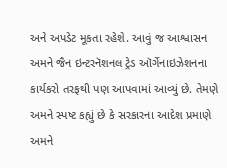અને અપડેટ મૂકતા રહેશે. આવું જ આશ્વાસન અમને જૈન ઇન્ટરનૅશનલ ટ્રેડ ઑર્ગેનાઇઝેશનના કાર્યકરો તરફથી પણ આપવામાં આવ્યું છે. તેમણે અમને સ્પષ્ટ કહ્યું છે કે સરકારના આદેશ પ્રમાણે અમને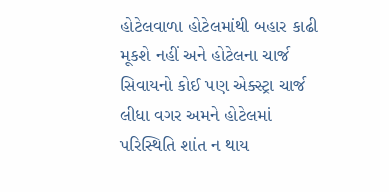હોટેલવાળા હોટેલમાંથી બહાર કાઢી મૂકશે નહીં અને હોટેલના ચાર્જ સિવાયનો કોઈ પણ એક્સ્ટ્રા ચાર્જ લીધા વગર અમને હોટેલમાં પરિસ્થિતિ શાંત ન થાય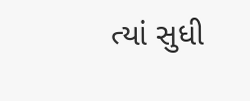ત્યાં સુધી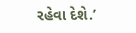રહેવા દેશે.’